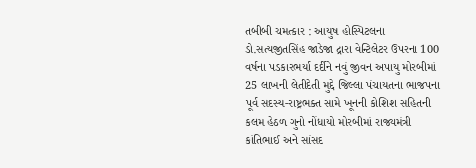તબીબી ચમત્કાર : આયુષ હોસ્પિટલના ડો.સત્યજીતસિંહ જાડેજા દ્રારા વેન્ટિલેટર ઉપરના 100 વર્ષના પડકારભર્યા દર્દીને નવું જીવન અપાયુ મોરબીમાં 25 લાખની લેતીદેતી મુદ્દે જિલ્લા પંચાયતના ભાજપના પૂર્વ સદસ્ય-રાષ્ટ્રભક્ત સામે ખૂનની કોશિશ સહિતની કલમ હેઠળ ગુનો નોંધાયો મોરબીમાં રાજ્યમંત્રી કાંતિભાઈ અને સાંસદ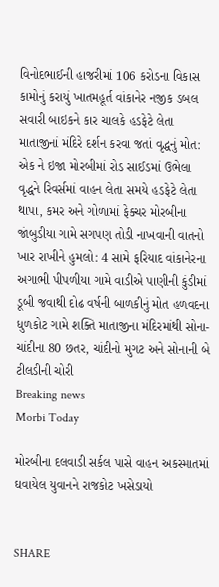વિનોદભાઈની હાજરીમાં 106 કરોડના વિકાસ કામોનું કરાયું ખાતમહૂર્ત વાંકાનેર નજીક ડબલ સવારી બાઇકને કાર ચાલકે હડફેટે લેતા માતાજીનાં મંદિરે દર્શન કરવા જતાં વૃદ્ધનું મોત: એક ને ઇજા મોરબીમાં રોડ સાઈડમાં ઉભેલા વૃદ્ધને રિવર્સમાં વાહન લેતા સમયે હડફેટે લેતા થાપા, કમર અને ગોળામાં ફેક્ચર મોરબીના જાંબુડીયા ગામે સગપણ તોડી નાખવાની વાતનો ખાર રાખીને હુમલો: 4 સામે ફરિયાદ વાંકાનેરના અગાભી પીપળીયા ગામે વાડીએ પાણીની કુંડીમાં ડૂબી જવાથી દોઢ વર્ષની બાળકીનું મોત હળવદના ધુળકોટ ગામે શક્તિ માતાજીના મંદિરમાંથી સોના-ચાંદીના 80 છતર, ચાંદીનો મુગટ અને સોનાની બે ટીલડીની ચોરી
Breaking news
Morbi Today

મોરબીના દલવાડી સર્કલ પાસે વાહન અકસ્માતમાં ઘવાયેલ યુવાનને રાજકોટ ખસેડાયો


SHARE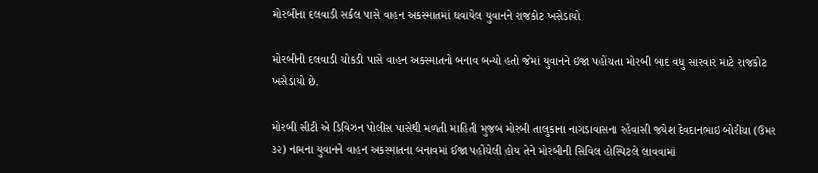મોરબીના દલવાડી સર્કલ પાસે વાહન અકસ્માતમાં ઘવાયેલ યુવાનને રાજકોટ ખસેડાયો

મોરબીની દલવાડી ચોકડી પાસે વાહન અકસ્માતનો બનાવ બન્યો હતો જેમાં યુવાનને ઇજા પહોંચતા મોરબી બાદ વધુ સારવાર માટે રાજકોટ ખસેડાયો છે.

મોરબી સીટી એ ડિવિઝન પોલીસ પાસેથી મળતી માહિતી મુજબ મોરબી તાલુકાના નાગડાવાસના રહેવાસી જયેશ દેવદાનભાઇ બોરીચા (ઉમર ૩૨) નામના યુવાનને વાહન અકસ્માતના બનાવમાં ઈજા પહોંચેલી હોય તેને મોરબીની સિવિલ હોસ્પિટલે લાવવામાં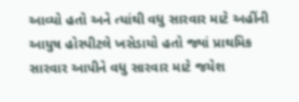આવ્યો હતો અને ત્યાંથી વધુ સારવાર માટે અહીંની આયુષ હોસ્પીટલે ખસેડાયો હતો જ્યાં પ્રાથમિક સારવાર આપીને વધુ સારવાર માટે જયેશ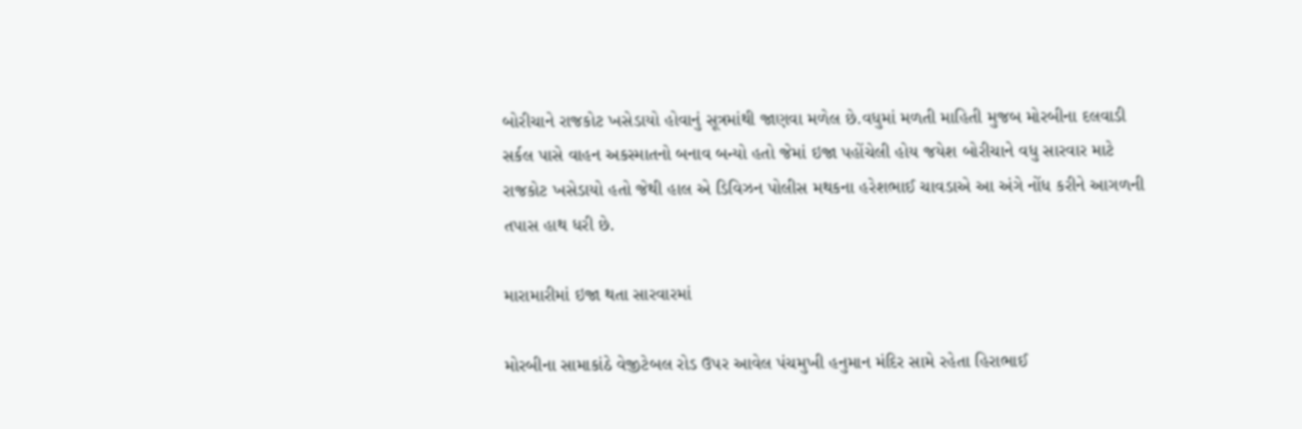બોરીચાને રાજકોટ ખસેડાયો હોવાનું સૂત્રમાંથી જાણવા મળેલ છે.વધુમાં મળતી માહિતી મુજબ મોરબીના દલવાડી સર્કલ પાસે વાહન અકસ્માતનો બનાવ બન્યો હતો જેમાં ઇજા પહોંચેલી હોય જયેશ બોરીચાને વધુ સારવાર માટે રાજકોટ ખસેડાયો હતો જેથી હાલ એ ડિવિઝન પોલીસ મથકના હરેશભાઈ ચાવડાએ આ અંગે નોંધ કરીને આગળની તપાસ હાથ ધરી છે.

મારામારીમાં ઇજા થતા સારવારમાં

મોરબીના સામાકાંઠે વેજીટેબલ રોડ ઉપર આવેલ પંચમુખી હનુમાન મંદિર સામે રહેતા હિરાભાઈ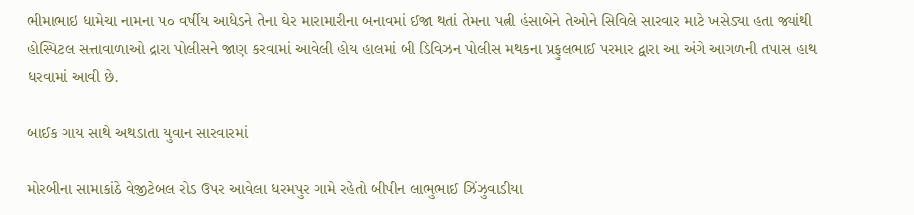ભીમાભાઇ ધામેચા નામના ૫૦ વર્ષીય આધેડને તેના ઘેર મારામારીના બનાવમાં ઈજા થતાં તેમના પત્ની હંસાબેને તેઓને સિવિલે સારવાર માટે ખસેડ્યા હતા જ્યાંથી હોસ્પિટલ સત્તાવાળાઓ દ્રારા પોલીસને જાણ કરવામાં આવેલી હોય હાલમાં બી ડિવિઝન પોલીસ મથકના પ્રફુલભાઈ પરમાર દ્વારા આ અંગે આગળની તપાસ હાથ ધરવામાં આવી છે.

બાઈક ગાય સાથે અથડાતા યુવાન સારવારમાં

મોરબીના સામાકાંઠે વેજીટેબલ રોડ ઉપર આવેલા ધરમપુર ગામે રહેતો બીપીન લાભુભાઈ ઝિંઝુવાડીયા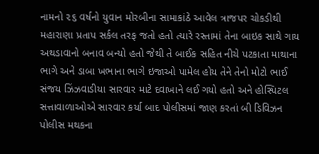નામનો ૨૬ વર્ષનો યુવાન મોરબીના સામાકાંઠે આવેલ ત્રાજપર ચોકડીથી મહારાણા પ્રતાપ સર્કલ તરફ જતો હતો ત્યારે રસ્તામાં તેના બાઇક સાથે ગાય અથડાવાનો બનાવ બન્યો હતો જેથી તે બાઈક સહિત નીચે પટકાતા માથાના ભાગે અને ડાબા ખભાના ભાગે ઇજાઓ પામેલ હોય તેને તેનો મોટો ભાઈ સંજય ઝિંઝવાડીયા સારવાર માટે દવાખાને લઈ ગયો હતો અને હોસ્પિટલ સત્તાવાળાઓએ સારવાર કર્યા બાદ પોલીસમાં જાણ કરતાં બી ડિવિઝન પોલીસ મથકના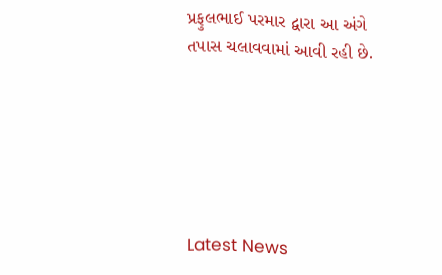પ્રફુલભાઈ પરમાર દ્વારા આ અંગે તપાસ ચલાવવામાં આવી રહી છે.






Latest News